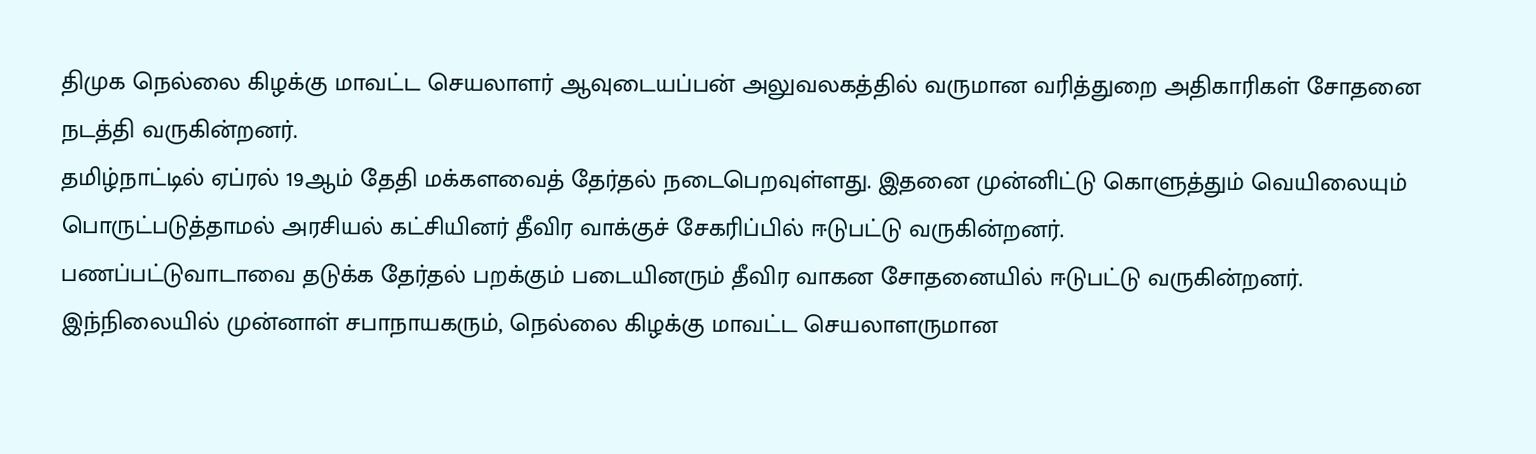திமுக நெல்லை கிழக்கு மாவட்ட செயலாளர் ஆவுடையப்பன் அலுவலகத்தில் வருமான வரித்துறை அதிகாரிகள் சோதனை நடத்தி வருகின்றனர்.
தமிழ்நாட்டில் ஏப்ரல் 19ஆம் தேதி மக்களவைத் தேர்தல் நடைபெறவுள்ளது. இதனை முன்னிட்டு கொளுத்தும் வெயிலையும் பொருட்படுத்தாமல் அரசியல் கட்சியினர் தீவிர வாக்குச் சேகரிப்பில் ஈடுபட்டு வருகின்றனர்.
பணப்பட்டுவாடாவை தடுக்க தேர்தல் பறக்கும் படையினரும் தீவிர வாகன சோதனையில் ஈடுபட்டு வருகின்றனர்.
இந்நிலையில் முன்னாள் சபாநாயகரும், நெல்லை கிழக்கு மாவட்ட செயலாளருமான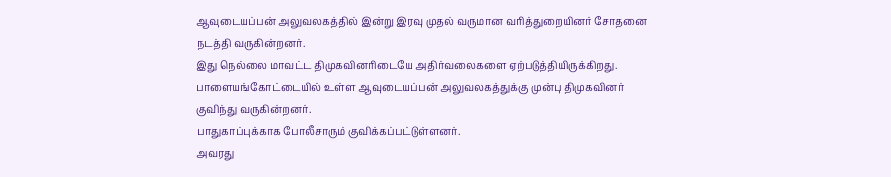ஆவுடையப்பன் அலுவலகத்தில் இன்று இரவு முதல் வருமான வரித்துறையினர் சோதனை நடத்தி வருகின்றனர்.
இது நெல்லை மாவட்ட திமுகவினரிடையே அதிர்வலைகளை ஏற்படுத்தியிருக்கிறது.
பாளையங்கோட்டையில் உள்ள ஆவுடையப்பன் அலுவலகத்துக்கு முன்பு திமுகவினர் குவிந்து வருகின்றனர்.
பாதுகாப்புக்காக போலீசாரும் குவிக்கப்பட்டுள்ளனர்.
அவரது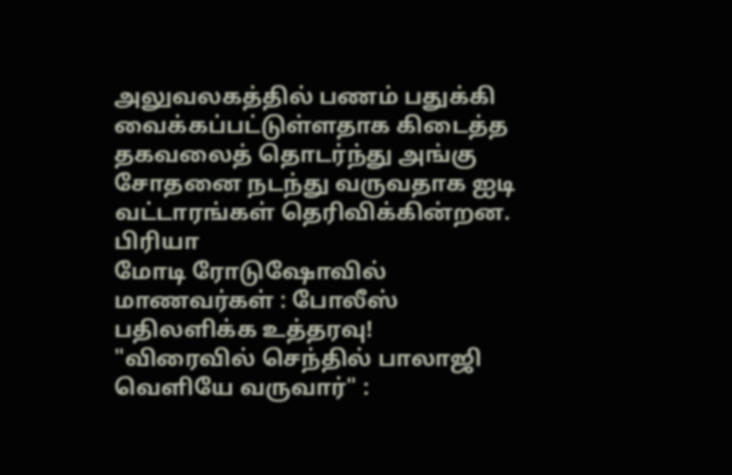அலுவலகத்தில் பணம் பதுக்கி வைக்கப்பட்டுள்ளதாக கிடைத்த தகவலைத் தொடர்ந்து அங்கு சோதனை நடந்து வருவதாக ஐடி வட்டாரங்கள் தெரிவிக்கின்றன.
பிரியா
மோடி ரோடுஷோவில் மாணவர்கள் : போலீஸ் பதிலளிக்க உத்தரவு!
"விரைவில் செந்தில் பாலாஜி வெளியே வருவார்" :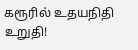கரூரில் உதயநிதி உறுதி!